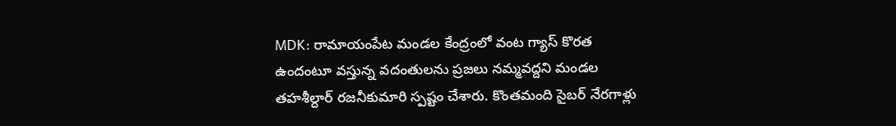MDK: రామాయంపేట మండల కేంద్రంలో వంట గ్యాస్ కొరత ఉందంటూ వస్తున్న వదంతులను ప్రజలు నమ్మవద్దని మండల తహశీల్దార్ రజనీకుమారి స్పష్టం చేశారు. కొంతమంది సైబర్ నేరగాళ్లు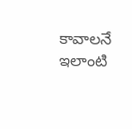కావాలనే ఇలాంటి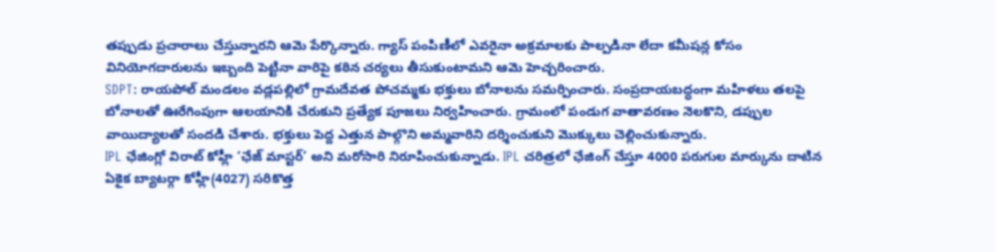తప్పుడు ప్రచారాలు చేస్తున్నారని ఆమె పేర్కొన్నారు. గ్యాస్ పంపిణీలో ఎవరైనా అక్రమాలకు పాల్పడినా లేదా కమీషన్ల కోసం వినియోగదారులను ఇబ్బంది పెట్టినా వారిపై కఠిన చర్యలు తీసుకుంటామని ఆమె హెచ్చరించారు.
SDPT: రాయపోల్ మండలం వడ్లపల్లిలో గ్రామదేవత పోచమ్మకు భక్తులు బోనాలను సమర్పించారు. సంప్రదాయబద్ధంగా మహిళలు తలపై బోనాలతో ఊరేగింపుగా ఆలయానికి చేరుకుని ప్రత్యేక పూజలు నిర్వహించారు. గ్రామంలో పండుగ వాతావరణం నెలకొని, డప్పుల వాయిద్యాలతో సందడి చేశారు. భక్తులు పెద్ద ఎత్తున పాల్గొని అమ్మవారిని దర్శించుకుని మొక్కులు చెల్లించుకున్నారు.
IPL ఛేజింగ్లో విరాట్ కోహ్లీ ‘ఛేజ్ మాస్టర్’ అని మరోసారి నిరూపించుకున్నాడు. IPL చరిత్రలో ఛేజింగ్ చేస్తూ 4000 పరుగుల మార్కును దాటిన ఏకైక బ్యాటర్గా కోహ్లీ(4027) సరికొత్త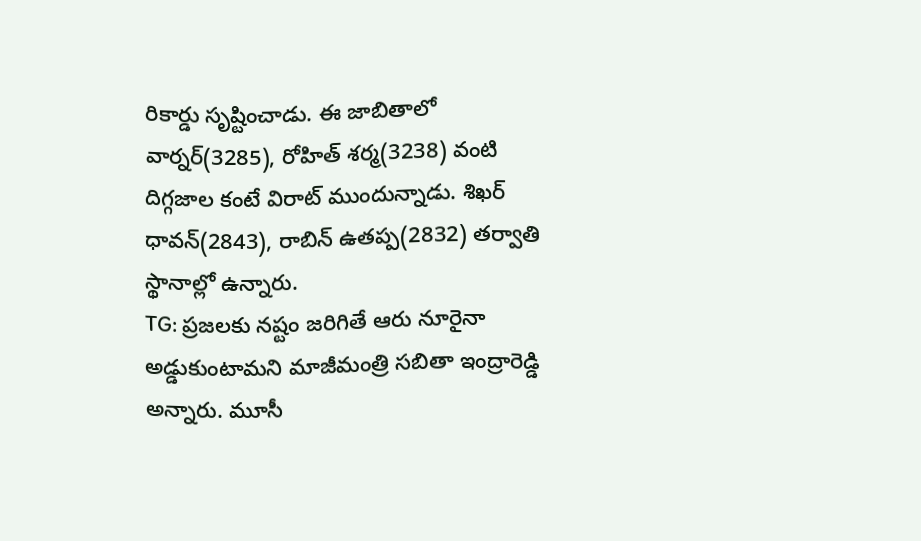రికార్డు సృష్టించాడు. ఈ జాబితాలో వార్నర్(3285), రోహిత్ శర్మ(3238) వంటి దిగ్గజాల కంటే విరాట్ ముందున్నాడు. శిఖర్ ధావన్(2843), రాబిన్ ఉతప్ప(2832) తర్వాతి స్థానాల్లో ఉన్నారు.
TG: ప్రజలకు నష్టం జరిగితే ఆరు నూరైనా అడ్డుకుంటామని మాజీమంత్రి సబితా ఇంద్రారెడ్డి అన్నారు. మూసీ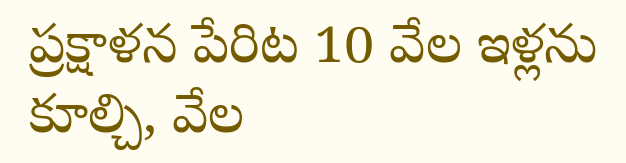ప్రక్షాళన పేరిట 10 వేల ఇళ్లను కూల్చి, వేల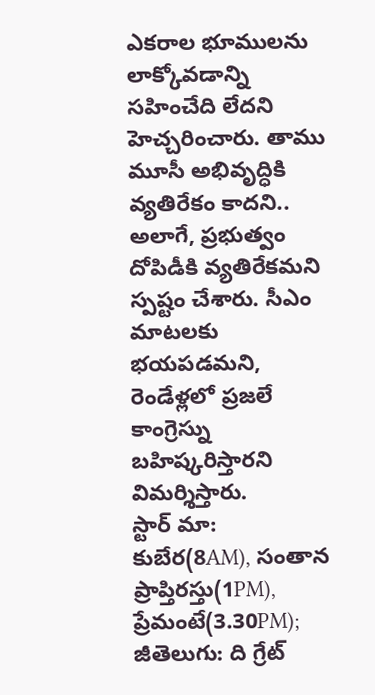ఎకరాల భూములను లాక్కోవడాన్ని సహించేది లేదని హెచ్చరించారు. తాము మూసీ అభివృద్ధికి వ్యతిరేకం కాదని.. అలాగే, ప్రభుత్వం దోపిడీకి వ్యతిరేకమని స్పష్టం చేశారు. సీఎం మాటలకు భయపడమని, రెండేళ్లలో ప్రజలే కాంగ్రెస్ను బహిష్కరిస్తారని విమర్శిస్తారు.
స్టార్ మా: కుబేర(8AM), సంతాన ప్రాప్తిరస్తు(1PM), ప్రేమంటే(3.30PM); జీతెలుగు: ది గ్రేట్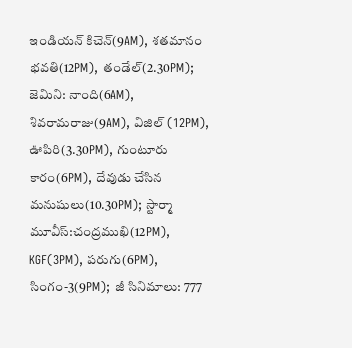ఇండియన్ కిచెన్(9AM), శతమానం భవతి(12PM), తండేల్(2.30PM); జెమిని: నాంది(6AM), శివరామరాజు(9AM), విజిల్ (12PM), ఊపిరి(3.30PM), గుంటూరు కారం(6PM), దేవుడు చేసిన మనుషులు(10.30PM); స్టార్మా మూవీస్:చంద్రముఖి(12PM), KGF(3PM), పరుగు(6PM), సింగం-3(9PM); జీ సినిమాలు: 777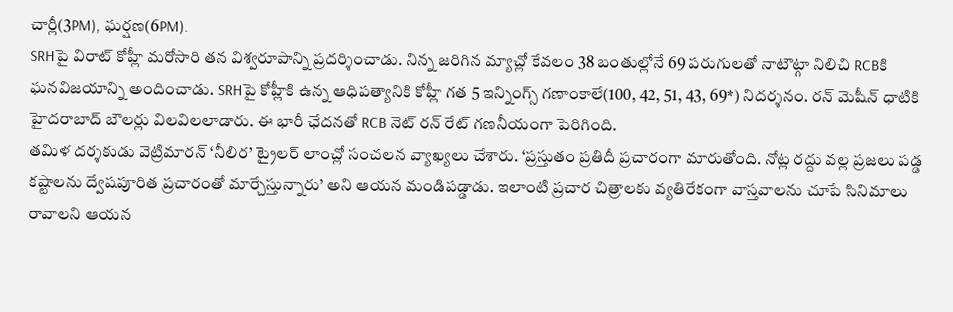చార్లీ(3PM), ఘర్షణ(6PM).
SRHపై విరాట్ కోహ్లీ మరోసారి తన విశ్వరూపాన్ని ప్రదర్శించాడు. నిన్న జరిగిన మ్యాచ్లో కేవలం 38 బంతుల్లోనే 69 పరుగులతో నాటౌట్గా నిలిచి RCBకి ఘనవిజయాన్ని అందించాడు. SRHపై కోహ్లీకి ఉన్న ఆధిపత్యానికి కోహ్లీ గత 5 ఇన్నింగ్స్ గణాంకాలే(100, 42, 51, 43, 69*) నిదర్శనం. రన్ మెషీన్ ధాటికి హైదరాబాద్ బౌలర్లు విలవిలలాడారు. ఈ భారీ ఛేదనతో RCB నెట్ రన్ రేట్ గణనీయంగా పెరిగింది.
తమిళ దర్శకుడు వెట్రిమారన్ ‘నీలిర’ ట్రైలర్ లాంచ్లో సంచలన వ్యాఖ్యలు చేశారు. ‘ప్రస్తుతం ప్రతిదీ ప్రచారంగా మారుతోంది. నోట్ల రద్దు వల్ల ప్రజలు పడ్డ కష్టాలను ద్వేషపూరిత ప్రచారంతో మార్చేస్తున్నారు’ అని ఆయన మండిపడ్డాడు. ఇలాంటి ప్రచార చిత్రాలకు వ్యతిరేకంగా వాస్తవాలను చూపే సినిమాలు రావాలని ఆయన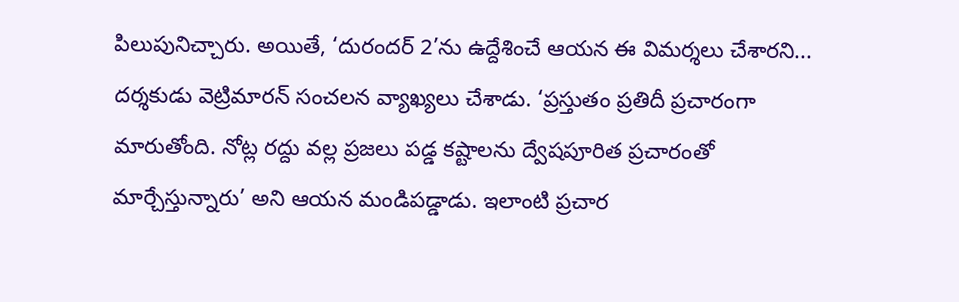పిలుపునిచ్చారు. అయితే, ‘దురందర్ 2’ను ఉద్దేశించే ఆయన ఈ విమర్శలు చేశారని...
దర్శకుడు వెట్రిమారన్ సంచలన వ్యాఖ్యలు చేశాడు. ‘ప్రస్తుతం ప్రతిదీ ప్రచారంగా మారుతోంది. నోట్ల రద్దు వల్ల ప్రజలు పడ్డ కష్టాలను ద్వేషపూరిత ప్రచారంతో మార్చేస్తున్నారు’ అని ఆయన మండిపడ్డాడు. ఇలాంటి ప్రచార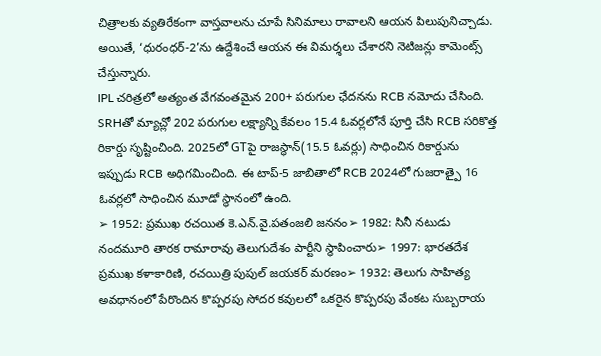చిత్రాలకు వ్యతిరేకంగా వాస్తవాలను చూపే సినిమాలు రావాలని ఆయన పిలుపునిచ్చాడు. అయితే, ‘ధురంధర్-2’ను ఉద్దేశించే ఆయన ఈ విమర్శలు చేశారని నెటిజన్లు కామెంట్స్ చేస్తున్నారు.
IPL చరిత్రలో అత్యంత వేగవంతమైన 200+ పరుగుల ఛేదనను RCB నమోదు చేసింది. SRHతో మ్యాచ్లో 202 పరుగుల లక్ష్యాన్ని కేవలం 15.4 ఓవర్లలోనే పూర్తి చేసి RCB సరికొత్త రికార్డు సృష్టించింది. 2025లో GTపై రాజస్థాన్(15.5 ఓవర్లు) సాధించిన రికార్డును ఇప్పుడు RCB అధిగమించింది. ఈ టాప్-5 జాబితాలో RCB 2024లో గుజరాత్పై 16 ఓవర్లలో సాధించిన మూడో స్థానంలో ఉంది.
➢ 1952: ప్రముఖ రచయిత కె.ఎన్.వై.పతంజలి జననం➢ 1982: సినీ నటుడు నందమూరి తారక రామారావు తెలుగుదేశం పార్టీని స్థాపించారు➢ 1997: భారతదేశ ప్రముఖ కళాకారిణి, రచయిత్రి పుపుల్ జయకర్ మరణం➢ 1932: తెలుగు సాహిత్య అవధానంలో పేరొందిన కొప్పరపు సోదర కవులలో ఒకరైన కొప్పరపు వేంకట సుబ్బరాయ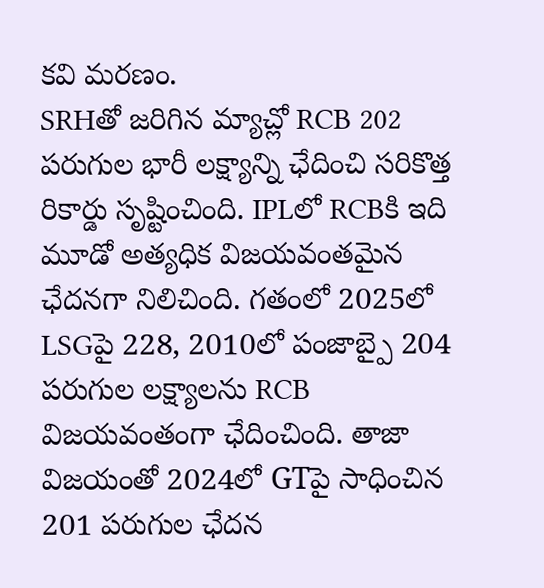కవి మరణం.
SRHతో జరిగిన మ్యాచ్లో RCB 202 పరుగుల భారీ లక్ష్యాన్ని ఛేదించి సరికొత్త రికార్డు సృష్టించింది. IPLలో RCBకి ఇది మూడో అత్యధిక విజయవంతమైన ఛేదనగా నిలిచింది. గతంలో 2025లో LSGపై 228, 2010లో పంజాబ్పై 204 పరుగుల లక్ష్యాలను RCB విజయవంతంగా ఛేదించింది. తాజా విజయంతో 2024లో GTపై సాధించిన 201 పరుగుల ఛేదన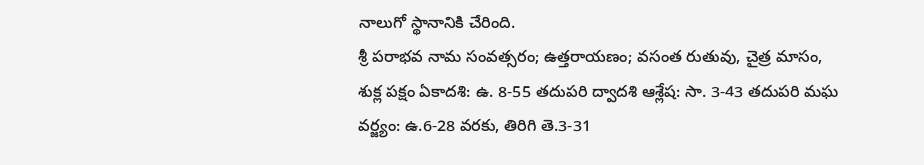నాలుగో స్థానానికి చేరింది.
శ్రీ పరాభవ నామ సంవత్సరం; ఉత్తరాయణం; వసంత రుతువు, చైత్ర మాసం, శుక్ల పక్షం ఏకాదశి: ఉ. 8-55 తదుపరి ద్వాదశి ఆశ్లేష: సా. 3-43 తదుపరి మఘ వర్జ్యం: ఉ.6-28 వరకు, తిరిగి తె.3-31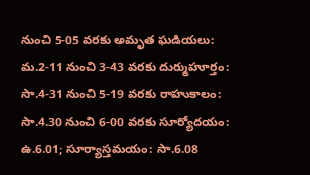నుంచి 5-05 వరకు అమృత ఘడియలు: మ.2-11 నుంచి 3-43 వరకు దుర్ముహూర్తం: సా.4-31 నుంచి 5-19 వరకు రాహుకాలం: సా.4.30 నుంచి 6-00 వరకు సూర్యోదయం: ఉ.6.01; సూర్యాస్తమయం: సా.6.08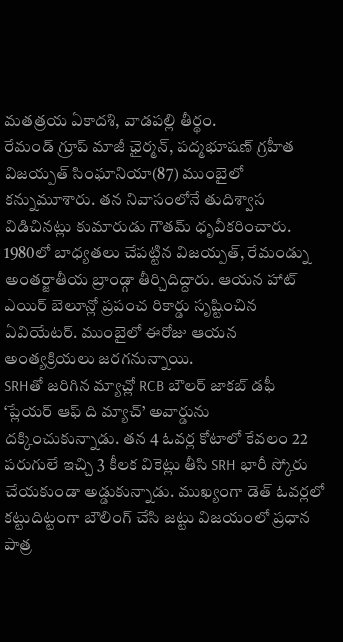మతత్రయ ఏకాదశి, వాడపల్లి తీర్థం.
రేమండ్ గ్రూప్ మాజీ ఛైర్మన్, పద్మభూషణ్ గ్రహీత విజయ్పత్ సింఘానియా(87) ముంబైలో కన్నుమూశారు. తన నివాసంలోనే తుదిశ్వాస విడిచినట్లు కుమారుడు గౌతమ్ ధృవీకరించారు. 1980లో బాధ్యతలు చేపట్టిన విజయ్పత్, రేమండ్ను అంతర్జాతీయ బ్రాండ్గా తీర్చిదిద్దారు. ఆయన హాట్ ఎయిర్ బెలూన్లో ప్రపంచ రికార్డు సృష్టించిన ఏవియేటర్. ముంబైలో ఈరోజు ఆయన అంత్యక్రియలు జరగనున్నాయి.
SRHతో జరిగిన మ్యాచ్లో RCB బౌలర్ జాకబ్ డఫీ ‘ప్లేయర్ ఆఫ్ ది మ్యాచ్’ అవార్డును దక్కించుకున్నాడు. తన 4 ఓవర్ల కోటాలో కేవలం 22 పరుగులే ఇచ్చి 3 కీలక వికెట్లు తీసి SRH భారీ స్కోరు చేయకుండా అడ్డుకున్నాడు. ముఖ్యంగా డెత్ ఓవర్లలో కట్టుదిట్టంగా బౌలింగ్ చేసి జట్టు విజయంలో ప్రధాన పాత్ర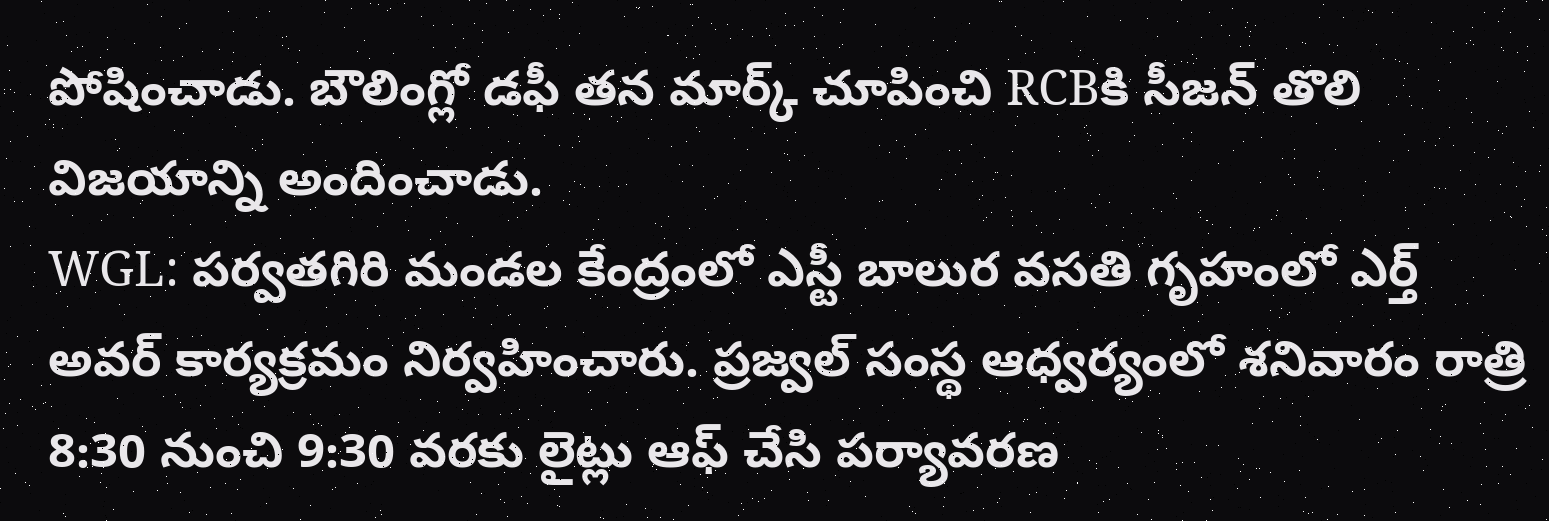పోషించాడు. బౌలింగ్లో డఫీ తన మార్క్ చూపించి RCBకి సీజన్ తొలి విజయాన్ని అందించాడు.
WGL: పర్వతగిరి మండల కేంద్రంలో ఎస్టీ బాలుర వసతి గృహంలో ఎర్త్ అవర్ కార్యక్రమం నిర్వహించారు. ప్రజ్వల్ సంస్థ ఆధ్వర్యంలో శనివారం రాత్రి 8:30 నుంచి 9:30 వరకు లైట్లు ఆఫ్ చేసి పర్యావరణ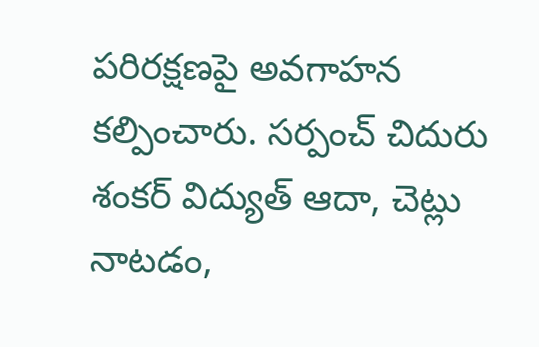పరిరక్షణపై అవగాహన కల్పించారు. సర్పంచ్ చిదురు శంకర్ విద్యుత్ ఆదా, చెట్లు నాటడం,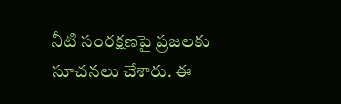నీటి సంరక్షణపై ప్రజలకు సూచనలు చేశారు. ఈ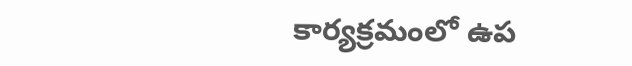కార్యక్రమంలో ఉప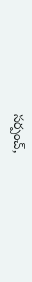సర్పంచ్,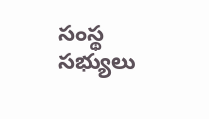సంస్థ సభ్యులు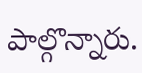పాల్గొన్నారు.